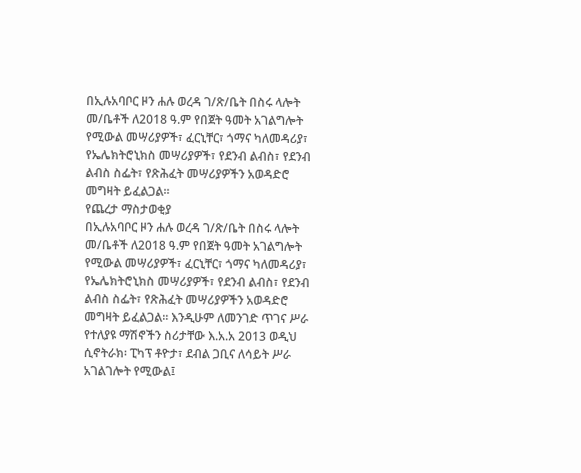በኢሉአባቦር ዞን ሐሉ ወረዳ ገ/ጽ/ቤት በስሩ ላሎት መ/ቤቶች ለ2018 ዓ.ም የበጀት ዓመት አገልግሎት የሚውል መሣሪያዎች፣ ፈርኒቸር፣ ጎማና ካለመዳሪያ፣ የኤሌክትሮኒክስ መሣሪያዎች፣ የደንብ ልብስ፣ የደንብ ልብስ ስፌት፣ የጽሕፈት መሣሪያዎችን አወዳድሮ መግዛት ይፈልጋል፡፡
የጨረታ ማስታወቂያ
በኢሉአባቦር ዞን ሐሉ ወረዳ ገ/ጽ/ቤት በስሩ ላሎት መ/ቤቶች ለ2018 ዓ.ም የበጀት ዓመት አገልግሎት የሚውል መሣሪያዎች፣ ፈርኒቸር፣ ጎማና ካለመዳሪያ፣ የኤሌክትሮኒክስ መሣሪያዎች፣ የደንብ ልብስ፣ የደንብ ልብስ ስፌት፣ የጽሕፈት መሣሪያዎችን አወዳድሮ መግዛት ይፈልጋል፡፡ እንዲሁም ለመንገድ ጥገና ሥራ የተለያዩ ማሽኖችን ስሪታቸው እ.አ.አ 2013 ወዲህ ሲኖትራክ፡ ፒካፕ ቶዮታ፣ ደብል ጋቢና ለሳይት ሥራ አገልገሎት የሚውል፤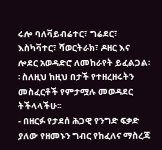ሩሎ ባለቫይብሬተር፣ ግሬደር፣ እስካቫተር፣ ሻወርትራክ፣ ዶዘር እና ሎደር አወዳድሮ ለመከራየት ይፈልጋል፡፡ ስለዚህ ከዚህ በታች የተዘረዘሩትን መስፈርቶች የምታሟሉ መወዳደር ትችላላችሁ፡፡
- በዘርፉ የታደሰ ሕጋዊ የንግድ ፍቃድ ያለው የዘመኑን ግብር የከፈለና ማስረጃ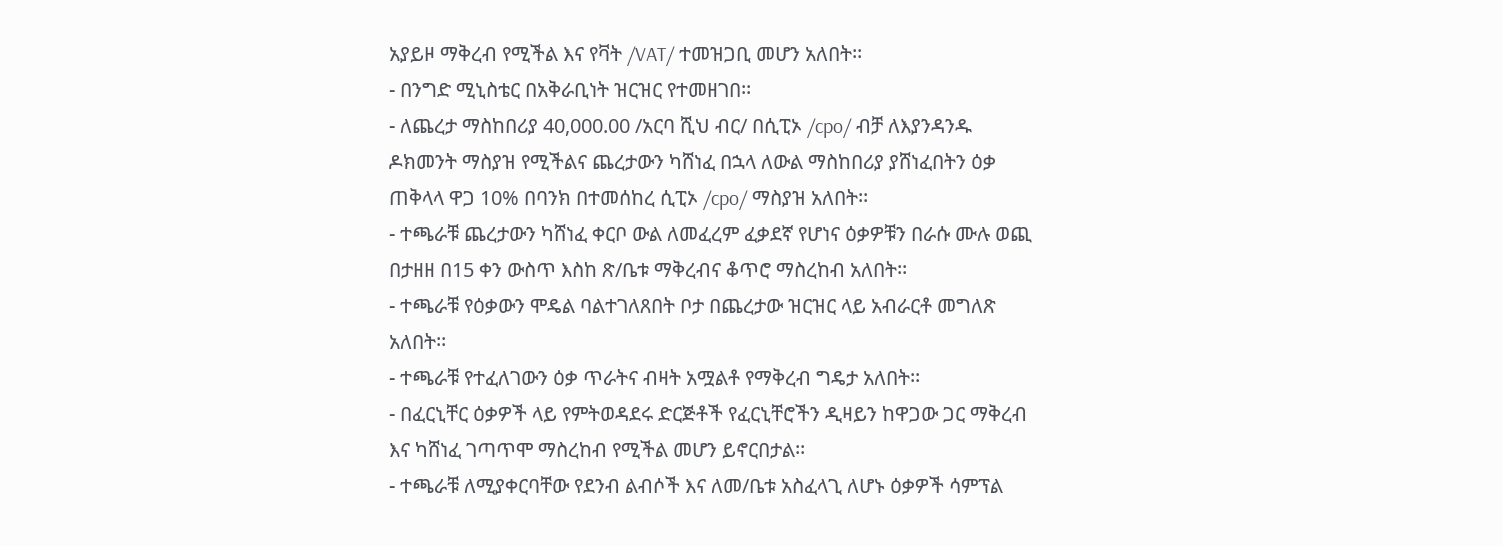አያይዞ ማቅረብ የሚችል እና የቫት /VAT/ ተመዝጋቢ መሆን አለበት፡፡
- በንግድ ሚኒስቴር በአቅራቢነት ዝርዝር የተመዘገበ፡፡
- ለጨረታ ማስከበሪያ 40,000.00 /አርባ ሺህ ብር/ በሲፒኦ /cpo/ ብቻ ለእያንዳንዱ ዶክመንት ማስያዝ የሚችልና ጨረታውን ካሸነፈ በኋላ ለውል ማስከበሪያ ያሸነፈበትን ዕቃ ጠቅላላ ዋጋ 10% በባንክ በተመሰከረ ሲፒኦ /cpo/ ማስያዝ አለበት፡፡
- ተጫራቹ ጨረታውን ካሸነፈ ቀርቦ ውል ለመፈረም ፈቃደኛ የሆነና ዕቃዎቹን በራሱ ሙሉ ወጪ በታዘዘ በ15 ቀን ውስጥ እስከ ጽ/ቤቱ ማቅረብና ቆጥሮ ማስረከብ አለበት፡፡
- ተጫራቹ የዕቃውን ሞዴል ባልተገለጸበት ቦታ በጨረታው ዝርዝር ላይ አብራርቶ መግለጽ አለበት፡፡
- ተጫራቹ የተፈለገውን ዕቃ ጥራትና ብዛት አሟልቶ የማቅረብ ግዴታ አለበት፡፡
- በፈርኒቸር ዕቃዎች ላይ የምትወዳደሩ ድርጅቶች የፈርኒቸሮችን ዲዛይን ከዋጋው ጋር ማቅረብ እና ካሸነፈ ገጣጥሞ ማስረከብ የሚችል መሆን ይኖርበታል፡፡
- ተጫራቹ ለሚያቀርባቸው የደንብ ልብሶች እና ለመ/ቤቱ አስፈላጊ ለሆኑ ዕቃዎች ሳምፕል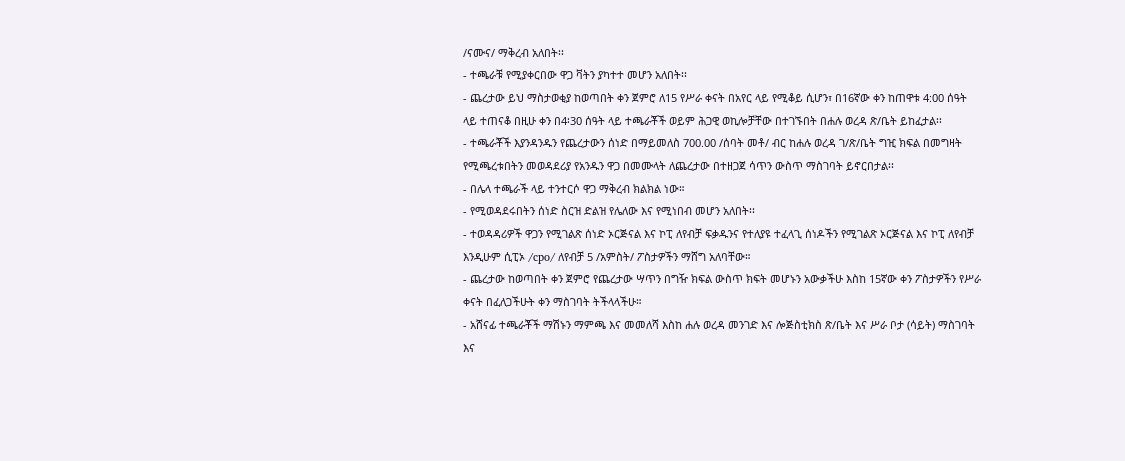/ናሙና/ ማቅረብ አለበት፡፡
- ተጫራቹ የሚያቀርበው ዋጋ ቫትን ያካተተ መሆን አለበት፡፡
- ጨረታው ይህ ማስታወቂያ ከወጣበት ቀን ጀምሮ ለ15 የሥራ ቀናት በአየር ላይ የሚቆይ ሲሆን፣ በ16ኛው ቀን ከጠዋቱ 4:00 ሰዓት ላይ ተጠናቆ በዚሁ ቀን በ4፡30 ሰዓት ላይ ተጫራቾች ወይም ሕጋዊ ወኪሎቻቸው በተገኙበት በሐሉ ወረዳ ጽ/ቤት ይከፈታል፡፡
- ተጫራቾች እያንዳንዱን የጨረታውን ሰነድ በማይመለስ 700.00 /ሰባት መቶ/ ብር ከሐሉ ወረዳ ገ/ጽ/ቤት ግዢ ክፍል በመግዛት የሚጫረቱበትን መወዳደሪያ የአንዱን ዋጋ በመሙላት ለጨረታው በተዘጋጀ ሳጥን ውስጥ ማስገባት ይኖርበታል፡፡
- በሌላ ተጫራች ላይ ተንተርሶ ዋጋ ማቅረብ ክልክል ነው።
- የሚወዳደሩበትን ሰነድ ስርዝ ድልዝ የሌለው እና የሚነበብ መሆን አለበት፡፡
- ተወዳዳሪዎች ዋጋን የሚገልጽ ሰነድ ኦርጅናል እና ኮፒ ለየብቻ ፍቃዱንና የተለያዩ ተፈላጊ ሰነዶችን የሚገልጽ ኦርጅናል እና ኮፒ ለየብቻ እንዲሁም ሲፒኦ /cpo/ ለየብቻ 5 /አምስት/ ፖስታዎችን ማሸግ አለባቸው።
- ጨረታው ከወጣበት ቀን ጀምሮ የጨረታው ሣጥን በግዥ ክፍል ውስጥ ክፍት መሆኑን አውቃችሁ እስከ 15ኛው ቀን ፖስታዎችን የሥራ ቀናት በፈለጋችሁት ቀን ማስገባት ትችላላችሁ።
- አሸናፊ ተጫራቾች ማሽኑን ማምጫ እና መመለሻ እስከ ሐሉ ወረዳ መንገድ እና ሎጅስቲክስ ጽ/ቤት እና ሥራ ቦታ (ሳይት) ማስገባት እና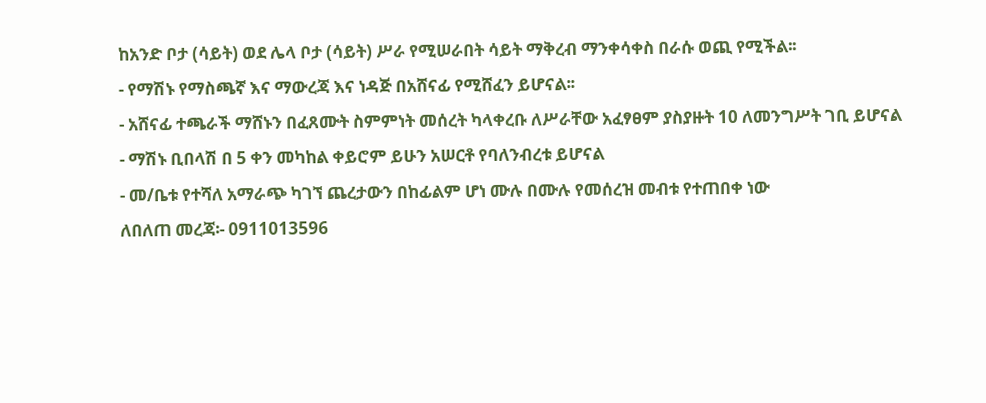ከአንድ ቦታ (ሳይት) ወደ ሌላ ቦታ (ሳይት) ሥራ የሚሠራበት ሳይት ማቅረብ ማንቀሳቀስ በራሱ ወጪ የሚችል፡፡
- የማሽኑ የማስጫኛ እና ማውረጃ እና ነዳጅ በአሸናፊ የሚሸፈን ይሆናል፡፡
- አሸናፊ ተጫራች ማሸኑን በፈጸሙት ስምምነት መሰረት ካላቀረቡ ለሥራቸው አፈፃፀም ያስያዙት 10 ለመንግሥት ገቢ ይሆናል
- ማሽኑ ቢበላሽ በ 5 ቀን መካከል ቀይሮም ይሁን አሠርቶ የባለንብረቱ ይሆናል
- መ/ቤቱ የተሻለ አማራጭ ካገኘ ጨረታውን በከፊልም ሆነ ሙሉ በሙሉ የመሰረዝ መብቱ የተጠበቀ ነው
ለበለጠ መረጃ፡- 0911013596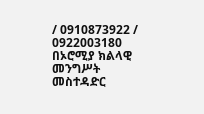/ 0910873922 / 0922003180
በኦሮሚያ ክልላዊ መንግሥት መስተዳድር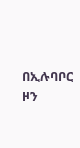በኢሉባቦር ዞን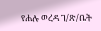የሐሉ ወረዳ ገ/ጽ/ቤት